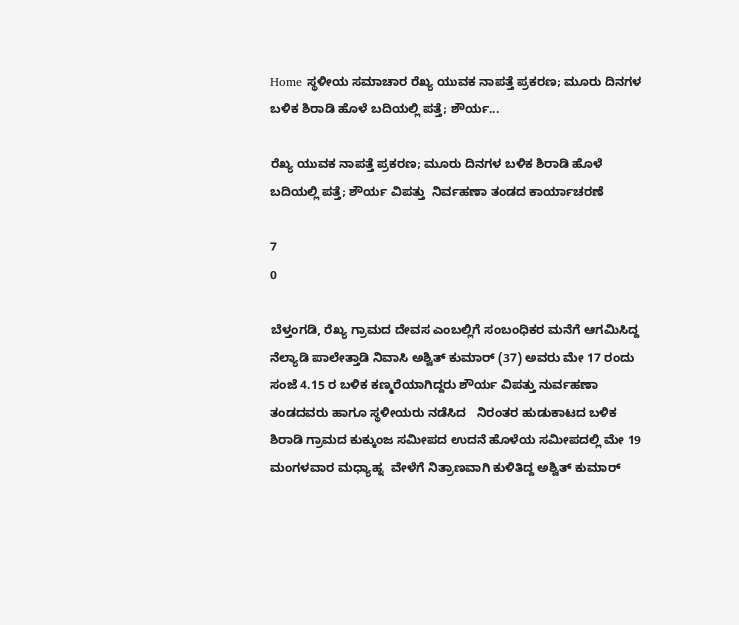Home ಸ್ಥಳೀಯ ಸಮಾಚಾರ ರೆಖ್ಯ ಯುವಕ ನಾಪತ್ತೆ ಪ್ರಕರಣ; ಮೂರು ದಿನಗಳ ಬಳಿಕ ಶಿರಾಡಿ ಹೊಳೆ ಬದಿಯಲ್ಲಿ ಪತ್ತೆ; ಶೌರ್ಯ...

ರೆಖ್ಯ ಯುವಕ ನಾಪತ್ತೆ ಪ್ರಕರಣ; ಮೂರು ದಿನಗಳ ಬಳಿಕ ಶಿರಾಡಿ ಹೊಳೆ ಬದಿಯಲ್ಲಿ ಪತ್ತೆ; ಶೌರ್ಯ ವಿಪತ್ತು  ನಿರ್ವಹಣಾ ತಂಡದ ಕಾರ್ಯಾಚರಣೆ

7
0

ಬೆಳ್ತಂಗಡಿ, ರೆಖ್ಯ ಗ್ರಾಮದ ದೇವಸ ಎಂಬಲ್ಲಿಗೆ ಸಂಬಂಧಿಕರ ಮನೆಗೆ ಆಗಮಿಸಿದ್ದ ನೆಲ್ಯಾಡಿ ಪಾಲೇತ್ತಾಡಿ ನಿವಾಸಿ ಅಶ್ವಿತ್ ಕುಮಾರ್ (37) ಅವರು ಮೇ 17 ರಂದು ಸಂಜೆ 4.15 ರ ಬಳಿಕ ಕಣ್ಮರೆಯಾಗಿದ್ದರು ಶೌರ್ಯ ವಿಪತ್ತು ನುರ್ವಹಣಾ ತಂಡದವರು ಹಾಗೂ ಸ್ಥಳೀಯರು‌ ನಡೆಸಿದ   ನಿರಂತರ ಹುಡುಕಾಟದ ಬಳಿಕ ಶಿರಾಡಿ ಗ್ರಾಮದ ಕುಕ್ಕುಂಜ ಸಮೀಪದ ಉದನೆ ಹೊಳೆಯ ಸಮೀಪದಲ್ಲಿ ಮೇ 19 ಮಂಗಳವಾರ ಮಧ್ಯಾಹ್ನ  ವೇಳೆಗೆ ನಿತ್ರಾಣವಾಗಿ ಕುಳಿತಿದ್ದ ಅಶ್ವಿತ್ ಕುಮಾರ್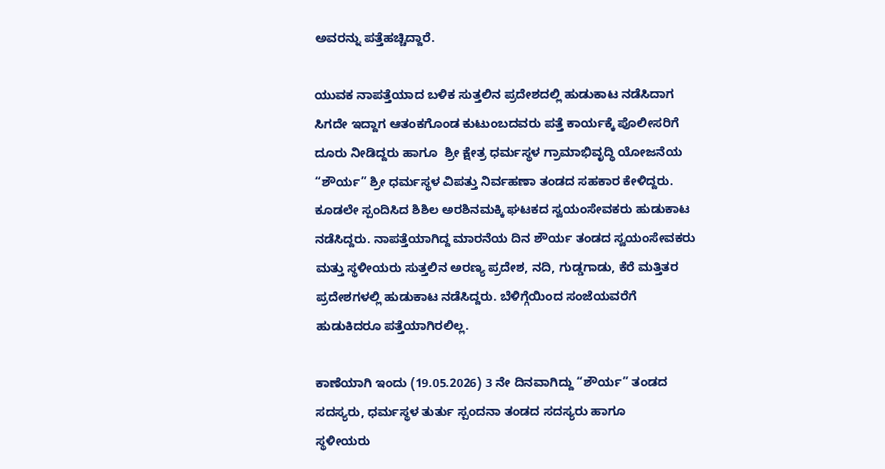ಅವರನ್ನು ಪತ್ತೆಹಚ್ಚಿದ್ದಾರೆ.

ಯುವಕ ನಾಪತ್ತೆಯಾದ ಬಳಿಕ ಸುತ್ತಲಿನ ಪ್ರದೇಶದಲ್ಲಿ ಹುಡುಕಾಟ ನಡೆಸಿದಾಗ ಸಿಗದೇ ಇದ್ದಾಗ ಆತಂಕಗೊಂಡ ಕುಟುಂಬದವರು ಪತ್ತೆ ಕಾರ್ಯಕ್ಕೆ ಪೊಲೀಸರಿಗೆ ದೂರು ನೀಡಿದ್ದರು ಹಾಗೂ  ಶ್ರೀ ಕ್ಷೇತ್ರ ಧರ್ಮಸ್ಥಳ ಗ್ರಾಮಾಭಿವೃದ್ಧಿ ಯೋಜನೆಯ “ಶೌರ್ಯ” ಶ್ರೀ ಧರ್ಮಸ್ಥಳ ವಿಪತ್ತು ನಿರ್ವಹಣಾ ತಂಡದ ಸಹಕಾರ ಕೇಳಿದ್ದರು. ಕೂಡಲೇ ಸ್ಪಂದಿಸಿದ ಶಿಶಿಲ ಅರಶಿನಮಕ್ಕಿ ಘಟಕದ ಸ್ವಯಂಸೇವಕರು ಹುಡುಕಾಟ ನಡೆಸಿದ್ದರು. ನಾಪತ್ತೆಯಾಗಿದ್ದ ಮಾರನೆಯ ದಿನ ಶೌರ್ಯ ತಂಡದ ಸ್ವಯಂಸೇವಕರು ಮತ್ತು ಸ್ಥಳೀಯರು ಸುತ್ತಲಿನ ಅರಣ್ಯ ಪ್ರದೇಶ, ನದಿ, ಗುಡ್ಡಗಾಡು, ಕೆರೆ ಮತ್ತಿತರ ಪ್ರದೇಶಗಳಲ್ಲಿ ಹುಡುಕಾಟ ನಡೆಸಿದ್ದರು. ಬೆಳಿಗ್ಗೆಯಿಂದ ಸಂಜೆಯವರೆಗೆ ಹುಡುಕಿದರೂ ಪತ್ತೆಯಾಗಿರಲಿಲ್ಲ.

ಕಾಣೆಯಾಗಿ ಇಂದು (19.05.2026) 3 ನೇ ದಿನವಾಗಿದ್ದು “ಶೌರ್ಯ” ತಂಡದ ಸದಸ್ಯರು, ಧರ್ಮಸ್ಥಳ ತುರ್ತು ಸ್ಪಂದನಾ ತಂಡದ ಸದಸ್ಯರು ಹಾಗೂ
ಸ್ಥಳೀಯರು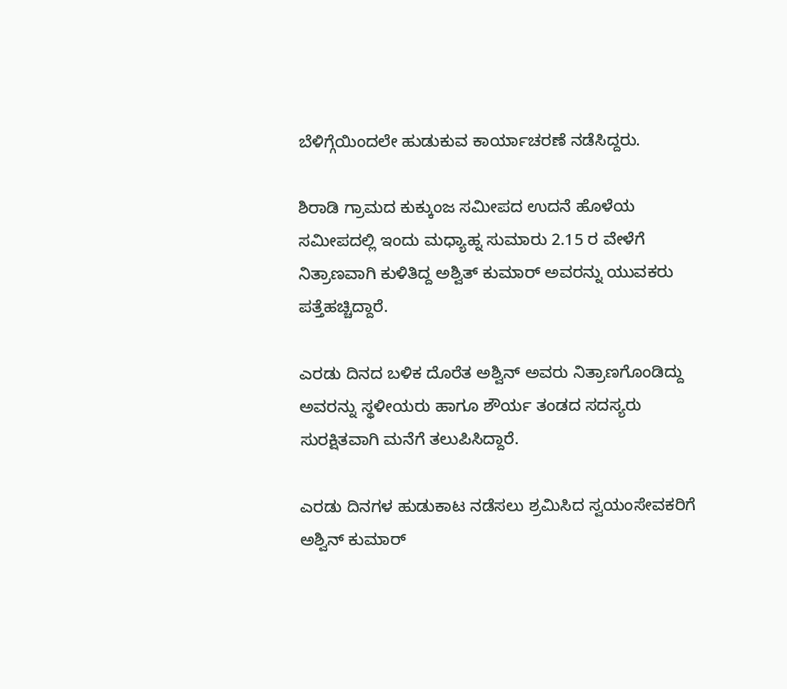ಬೆಳಿಗ್ಗೆಯಿಂದಲೇ ಹುಡುಕುವ ಕಾರ್ಯಾಚರಣೆ ನಡೆಸಿದ್ದರು.

ಶಿರಾಡಿ ಗ್ರಾಮದ ಕುಕ್ಕುಂಜ ಸಮೀಪದ ಉದನೆ ಹೊಳೆಯ ಸಮೀಪದಲ್ಲಿ ಇಂದು ಮಧ್ಯಾಹ್ನ ಸುಮಾರು 2.15 ರ ವೇಳೆಗೆ ನಿತ್ರಾಣವಾಗಿ ಕುಳಿತಿದ್ದ ಅಶ್ವಿತ್ ಕುಮಾರ್ ಅವರನ್ನು ಯುವಕರು ಪತ್ತೆಹಚ್ಚಿದ್ದಾರೆ.

ಎರಡು ದಿನದ ಬಳಿಕ ದೊರೆತ ಅಶ್ವಿನ್ ಅವರು ನಿತ್ರಾಣಗೊಂಡಿದ್ದು ಅವರನ್ನು ಸ್ಥಳೀಯರು ಹಾಗೂ ಶೌರ್ಯ ತಂಡದ ಸದಸ್ಯರು ಸುರಕ್ಷಿತವಾಗಿ ಮನೆಗೆ ತಲುಪಿಸಿದ್ದಾರೆ.

ಎರಡು ದಿನಗಳ ಹುಡುಕಾಟ ನಡೆಸಲು ಶ್ರಮಿಸಿದ ಸ್ವಯಂಸೇವಕರಿಗೆ ಅಶ್ವಿನ್ ಕುಮಾರ್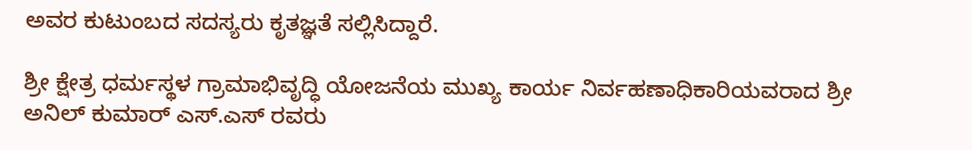ಅವರ ಕುಟುಂಬದ ಸದಸ್ಯರು ಕೃತಜ್ಞತೆ ಸಲ್ಲಿಸಿದ್ದಾರೆ.

ಶ್ರೀ ಕ್ಷೇತ್ರ ಧರ್ಮಸ್ಥಳ ಗ್ರಾಮಾಭಿವೃದ್ಧಿ ಯೋಜನೆಯ ಮುಖ್ಯ ಕಾರ್ಯ ನಿರ್ವಹಣಾಧಿಕಾರಿಯವರಾದ ಶ್ರೀ ಅನಿಲ್ ಕುಮಾರ್ ಎಸ್.ಎಸ್ ರವರು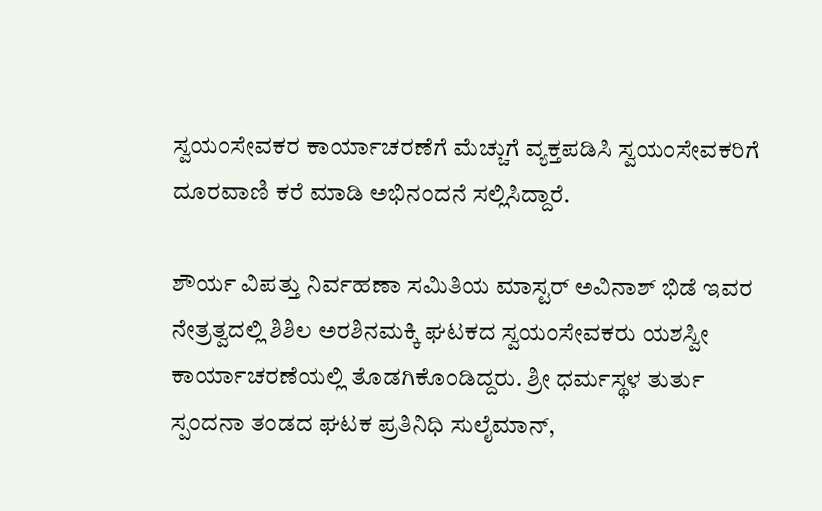ಸ್ವಯಂಸೇವಕರ ಕಾರ್ಯಾಚರಣೆಗೆ ಮೆಚ್ಚುಗೆ ವ್ಯಕ್ತಪಡಿಸಿ ಸ್ವಯಂಸೇವಕರಿಗೆ ದೂರವಾಣಿ ಕರೆ ಮಾಡಿ ಅಭಿನಂದನೆ ಸಲ್ಲಿಸಿದ್ದಾರೆ.

ಶೌರ್ಯ ವಿಪತ್ತು ನಿರ್ವಹಣಾ ಸಮಿತಿಯ ಮಾಸ್ಟರ್ ಅವಿನಾಶ್ ಭಿಡೆ ಇವರ ನೇತ್ರತ್ವದಲ್ಲಿ ಶಿಶಿಲ ಅರಶಿನಮಕ್ಕಿ ಘಟಕದ ಸ್ವಯಂಸೇವಕರು ಯಶಸ್ವೀ ಕಾರ್ಯಾಚರಣೆಯಲ್ಲಿ ತೊಡಗಿಕೊಂಡಿದ್ದರು. ಶ್ರೀ ಧರ್ಮಸ್ಥಳ ತುರ್ತು ಸ್ಪಂದನಾ ತಂಡದ ಘಟಕ ಪ್ರತಿನಿಧಿ ಸುಲೈಮಾನ್,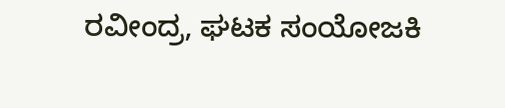ರವೀಂದ್ರ, ಘಟಕ ಸಂಯೋಜಕಿ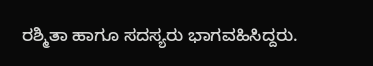ರಶ್ಮಿತಾ ಹಾಗೂ ಸದಸ್ಯರು ಭಾಗವಹಿಸಿದ್ದರು.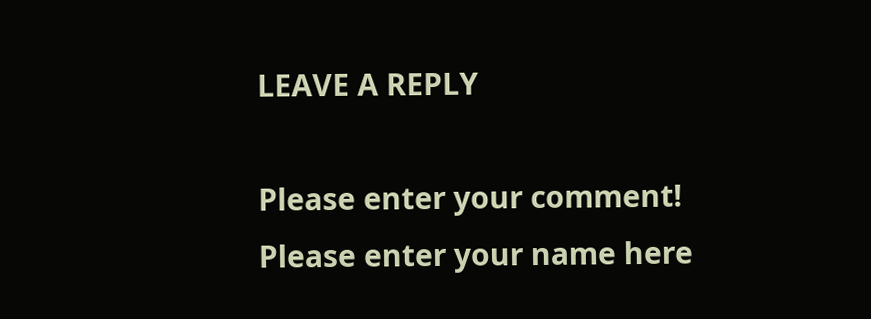LEAVE A REPLY

Please enter your comment!
Please enter your name here